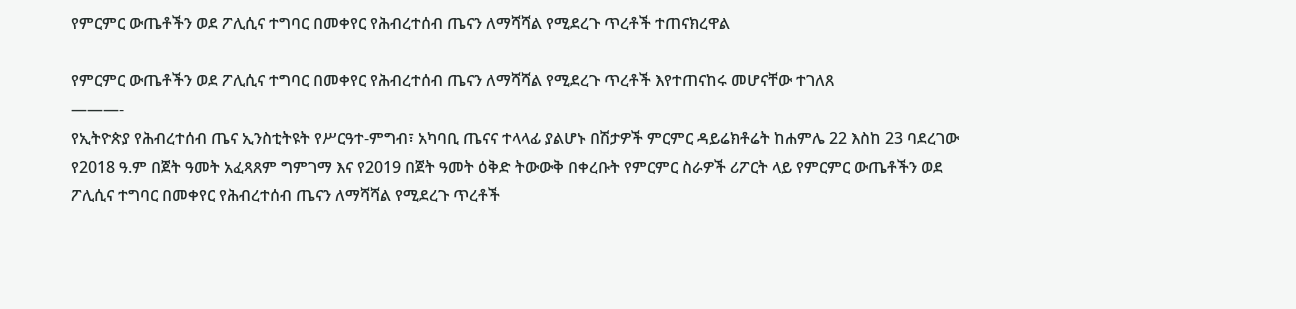የምርምር ውጤቶችን ወደ ፖሊሲና ተግባር በመቀየር የሕብረተሰብ ጤናን ለማሻሻል የሚደረጉ ጥረቶች ተጠናክረዋል

የምርምር ውጤቶችን ወደ ፖሊሲና ተግባር በመቀየር የሕብረተሰብ ጤናን ለማሻሻል የሚደረጉ ጥረቶች እየተጠናከሩ መሆናቸው ተገለጸ
———-
የኢትዮጵያ የሕብረተሰብ ጤና ኢንስቲትዩት የሥርዓተ-ምግብ፣ አካባቢ ጤናና ተላላፊ ያልሆኑ በሽታዎች ምርምር ዳይሬክቶሬት ከሐምሌ 22 እስከ 23 ባደረገው የ2018 ዓ.ም በጀት ዓመት አፈጻጸም ግምገማ እና የ2019 በጀት ዓመት ዕቅድ ትውውቅ በቀረቡት የምርምር ስራዎች ሪፖርት ላይ የምርምር ውጤቶችን ወደ ፖሊሲና ተግባር በመቀየር የሕብረተሰብ ጤናን ለማሻሻል የሚደረጉ ጥረቶች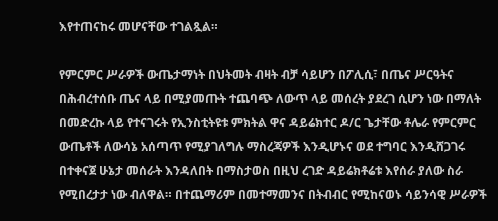እየተጠናከሩ መሆናቸው ተገልጿል።

የምርምር ሥራዎች ውጤታማነት በህትመት ብዛት ብቻ ሳይሆን በፖሊሲ፣ በጤና ሥርዓትና በሕብረተሰቡ ጤና ላይ በሚያመጡት ተጨባጭ ለውጥ ላይ መሰረት ያደረገ ሲሆን ነው በማለት በመድረኩ ላይ የተናገሩት የኢንስቲትዩቱ ምክትል ዋና ዳይሬክተር ዶ/ር ጌታቸው ቶሌራ የምርምር ውጤቶች ለውሳኔ አሰጣጥ የሚያገለግሉ ማስረጃዎች እንዲሆኑና ወደ ተግባር እንዲሸጋገሩ በተቀናጀ ሁኔታ መሰራት እንዳለበት በማስታወስ በዚህ ረገድ ዳይሬክቶሬቱ እየሰራ ያለው ስራ የሚበረታታ ነው ብለዋል። በተጨማሪም በመተማመንና በትብብር የሚከናወኑ ሳይንሳዊ ሥራዎች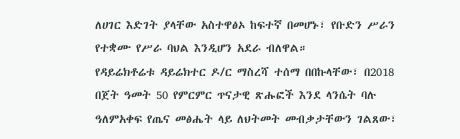ለሀገር እድገት ያላቸው አስተዋፅኦ ከፍተኛ በመሆኑ፣ የቡድን ሥራን የተቋሙ የሥራ ባህል እንዲሆን አደራ ብለዋል።
የዳይሬክቶሬቱ ዳይሬክተር ዶ/ር ማስረሻ ተሰማ በበኩላቸው፣ በ2018 በጀት ዓመት 50 የምርምር ጥናታዊ ጽሑፎች እንደ ላንሴት ባሉ ዓለምአቀፍ የጤና መፅሔት ላይ ለህትመት መብቃታቸውን ገልጸው፣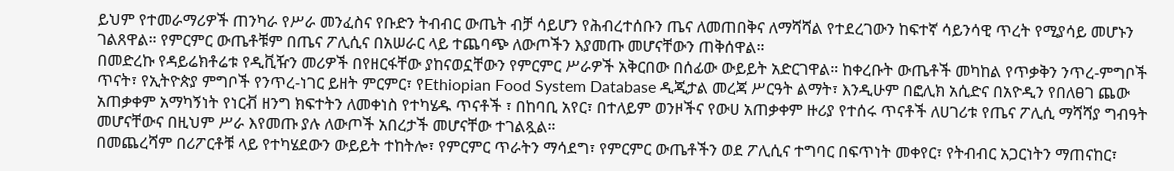ይህም የተመራማሪዎች ጠንካራ የሥራ መንፈስና የቡድን ትብብር ውጤት ብቻ ሳይሆን የሕብረተሰቡን ጤና ለመጠበቅና ለማሻሻል የተደረገውን ከፍተኛ ሳይንሳዊ ጥረት የሚያሳይ መሆኑን ገልጸዋል። የምርምር ውጤቶቹም በጤና ፖሊሲና በአሠራር ላይ ተጨባጭ ለውጦችን እያመጡ መሆናቸውን ጠቅሰዋል።
በመድረኩ የዳይሬክቶሬቱ የዲቪዥን መሪዎች በየዘርፋቸው ያከናወኗቸውን የምርምር ሥራዎች አቅርበው በሰፊው ውይይት አድርገዋል። ከቀረቡት ውጤቶች መካከል የጥቃቅን ንጥረ-ምግቦች ጥናት፣ የኢትዮጵያ ምግቦች የንጥረ-ነገር ይዘት ምርምር፣ የEthiopian Food System Database ዲጂታል መረጃ ሥርዓት ልማት፣ እንዲሁም በፎሊክ አሲድና በአዮዲን የበለፀገ ጨው አጠቃቀም አማካኝነት የነርቭ ዘንግ ክፍተትን ለመቀነስ የተካሄዱ ጥናቶች ፣ በከባቢ አየር፣ በተለይም ወንዞችና የውሀ አጠቃቀም ዙሪያ የተሰሩ ጥናቶች ለሀገሪቱ የጤና ፖሊሲ ማሻሻያ ግብዓት መሆናቸውና በዚህም ሥራ እየመጡ ያሉ ለውጦች አበረታች መሆናቸው ተገልጿል።
በመጨረሻም በሪፖርቶቹ ላይ የተካሄደውን ውይይት ተከትሎ፣ የምርምር ጥራትን ማሳደግ፣ የምርምር ውጤቶችን ወደ ፖሊሲና ተግባር በፍጥነት መቀየር፣ የትብብር አጋርነትን ማጠናከር፣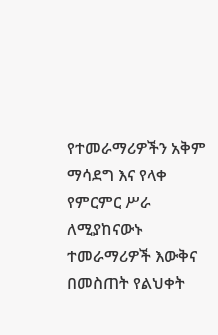የተመራማሪዎችን አቅም ማሳደግ እና የላቀ የምርምር ሥራ ለሚያከናውኑ ተመራማሪዎች እውቅና በመስጠት የልህቀት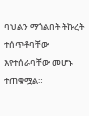ባህልን ማጎልበት ትኩረት ተሰጥቶባቸው እየተሰራባቸው መሆኑ ተጠቁሟል።